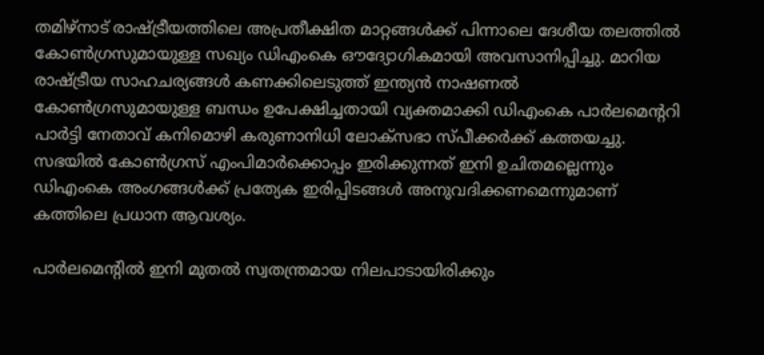തമിഴ്‌നാട് രാഷ്ട്രീയത്തിലെ അപ്രതീക്ഷിത മാറ്റങ്ങൾക്ക് പിന്നാലെ ദേശീയ തലത്തിൽ കോൺഗ്രസുമായുള്ള സഖ്യം ഡിഎംകെ ഔദ്യോഗികമായി അവസാനിപ്പിച്ചു. മാറിയ രാഷ്ട്രീയ സാഹചര്യങ്ങൾ കണക്കിലെടുത്ത് ഇന്ത്യൻ നാഷണൽ കോൺഗ്രസുമായുള്ള ബന്ധം ഉപേക്ഷിച്ചതായി വ്യക്തമാക്കി ഡിഎംകെ പാർലമെന്ററി പാർട്ടി നേതാവ് കനിമൊഴി കരുണാനിധി ലോക്‌സഭാ സ്പീക്കർക്ക് കത്തയച്ചു. സഭയിൽ കോൺഗ്രസ് എംപിമാർക്കൊപ്പം ഇരിക്കുന്നത് ഇനി ഉചിതമല്ലെന്നും ഡിഎംകെ അംഗങ്ങൾക്ക് പ്രത്യേക ഇരിപ്പിടങ്ങൾ അനുവദിക്കണമെന്നുമാണ് കത്തിലെ പ്രധാന ആവശ്യം.

പാർലമെന്റിൽ ഇനി മുതൽ സ്വതന്ത്രമായ നിലപാടായിരിക്കും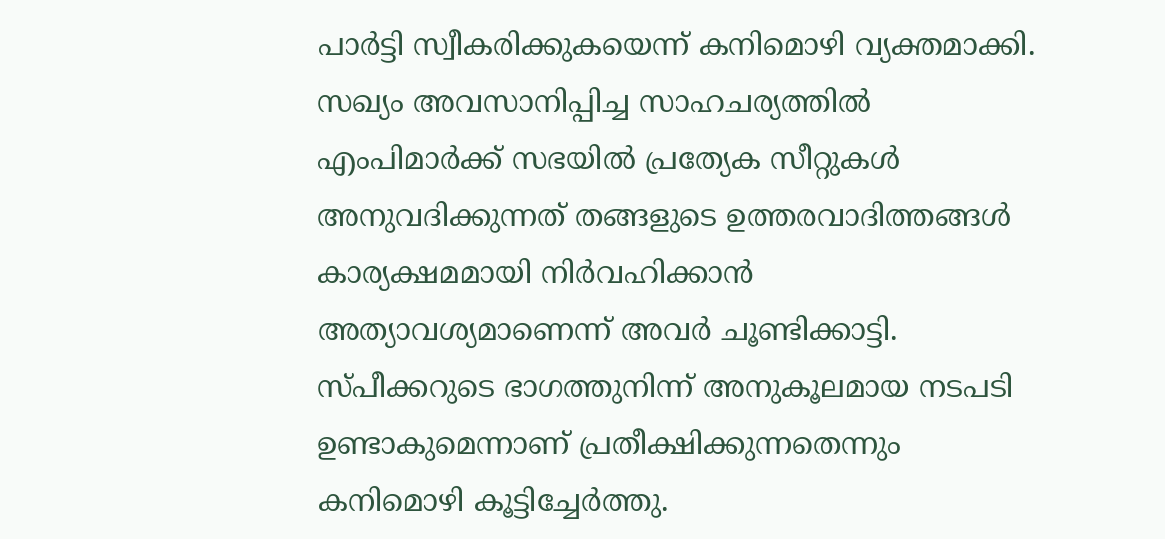പാർട്ടി സ്വീകരിക്കുകയെന്ന് കനിമൊഴി വ്യക്തമാക്കി. സഖ്യം അവസാനിപ്പിച്ച സാഹചര്യത്തിൽ എംപിമാർക്ക് സഭയിൽ പ്രത്യേക സീറ്റുകൾ അനുവദിക്കുന്നത് തങ്ങളുടെ ഉത്തരവാദിത്തങ്ങൾ കാര്യക്ഷമമായി നിർവഹിക്കാൻ അത്യാവശ്യമാണെന്ന് അവർ ചൂണ്ടിക്കാട്ടി. സ്പീക്കറുടെ ഭാഗത്തുനിന്ന് അനുകൂലമായ നടപടി ഉണ്ടാകുമെന്നാണ് പ്രതീക്ഷിക്കുന്നതെന്നും കനിമൊഴി കൂട്ടിച്ചേർത്തു.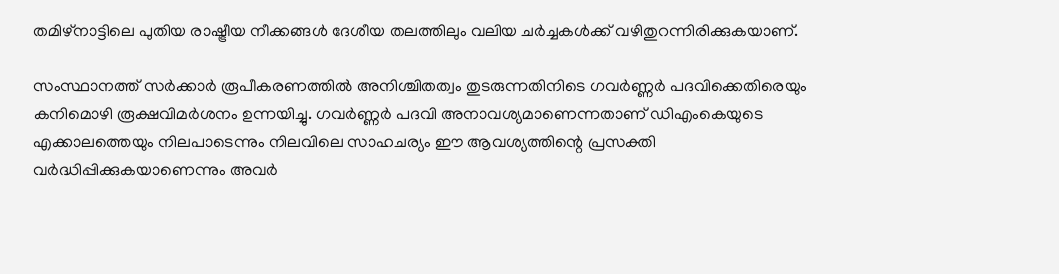തമിഴ്നാട്ടിലെ പുതിയ രാഷ്ട്രീയ നീക്കങ്ങൾ ദേശീയ തലത്തിലും വലിയ ചർച്ചകൾക്ക് വഴിതുറന്നിരിക്കുകയാണ്.

സംസ്ഥാനത്ത് സർക്കാർ രൂപീകരണത്തിൽ അനിശ്ചിതത്വം തുടരുന്നതിനിടെ ഗവർണ്ണർ പദവിക്കെതിരെയും കനിമൊഴി രൂക്ഷവിമർശനം ഉന്നയിച്ചു. ഗവർണ്ണർ പദവി അനാവശ്യമാണെന്നതാണ് ഡിഎംകെയുടെ എക്കാലത്തെയും നിലപാടെന്നും നിലവിലെ സാഹചര്യം ഈ ആവശ്യത്തിന്റെ പ്രസക്തി വർദ്ധിപ്പിക്കുകയാണെന്നും അവർ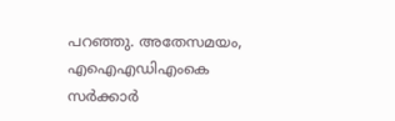പറഞ്ഞു. അതേസമയം, എഐഎഡിഎംകെ സർക്കാർ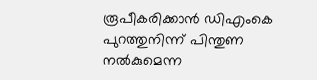രൂപീകരിക്കാൻ ഡിഎംകെ പുറത്തുനിന്ന് പിന്തുണ നൽകുമെന്ന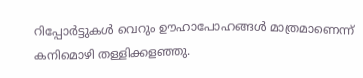റിപ്പോർട്ടുകൾ വെറും ഊഹാപോഹങ്ങൾ മാത്രമാണെന്ന് കനിമൊഴി തള്ളിക്കളഞ്ഞു.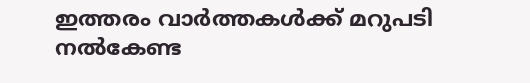ഇത്തരം വാർത്തകൾക്ക് മറുപടി നൽകേണ്ട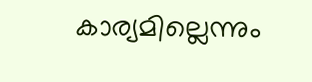കാര്യമില്ലെന്നും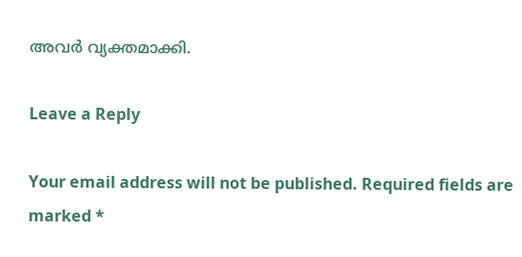അവർ വ്യക്തമാക്കി.

Leave a Reply

Your email address will not be published. Required fields are marked *